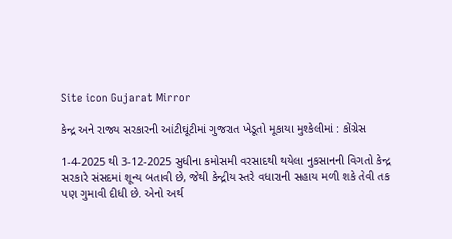Site icon Gujarat Mirror

કેન્દ્ર અને રાજ્ય સરકારની આંટીઘૂંટીમાં ગુજરાત ખેડૂતો મૂકાયા મુશ્કેલીમાં : કોંગ્રેસ

1-4-2025 થી 3-12-2025 સુધીના કમોસમી વરસાદથી થયેલા નુકસાનની વિગતો કેન્દ્ર સરકારે સંસદમાં શૂન્ય બતાવી છે, જેથી કેન્દ્રીય સ્તરે વધારાની સહાય મળી શકે તેવી તક પણ ગુમાવી દીધી છે. એનો અર્થ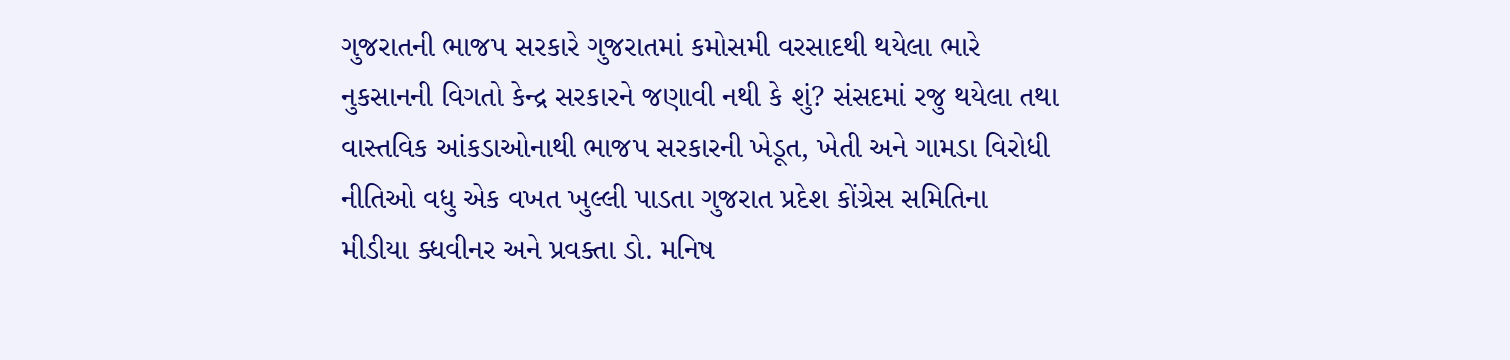ગુજરાતની ભાજપ સરકારે ગુજરાતમાં કમોસમી વરસાદથી થયેલા ભારે નુકસાનની વિગતો કેન્દ્ર સરકારને જણાવી નથી કે શું? સંસદમાં રજુ થયેલા તથા વાસ્તવિક આંકડાઓનાથી ભાજપ સરકારની ખેડૂત, ખેતી અને ગામડા વિરોધી નીતિઓ વધુ એક વખત ખુલ્લી પાડતા ગુજરાત પ્રદેશ કોંગ્રેસ સમિતિના મીડીયા ક્ધવીનર અને પ્રવક્તા ડો. મનિષ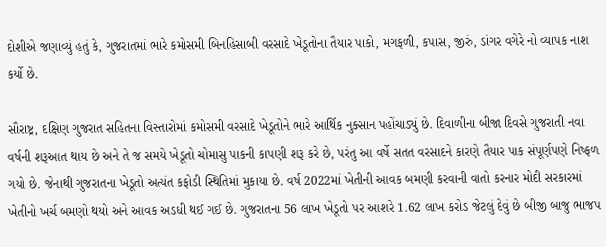દોશીએ જણાવ્યું હતું કે, ગુજરાતમાં ભારે કમોસમી બિનહિસાબી વરસાદે ખેડૂતોના તૈયાર પાકો, મગફળી, કપાસ, જીરું, ડાંગર વગેરે નો વ્યાપક નાશ કર્યો છે.

સૌરાષ્ટ્ર, દક્ષિણ ગુજરાત સહિતના વિસ્તારોમાં કમોસમી વરસાદે ખેડૂતોને ભારે આર્થિક નુક્સાન પહોંચાડ્યું છે. દિવાળીના બીજા દિવસે ગુજરાતી નવા વર્ષની શરૂઆત થાય છે અને તે જ સમયે ખેડૂતો ચોમાસુ પાકની કાપણી શરૂ કરે છે, પરંતુ આ વર્ષે સતત વરસાદને કારણે તૈયાર પાક સંપૂર્ણપણે નિષ્ફળ ગયો છે. જેનાથી ગુજરાતના ખેડૂતો અત્યંત કફોડી સ્થિતિમાં મુકાયા છે. વર્ષ 2022માં ખેતીની આવક બમણી કરવાની વાતો કરનાર મોદી સરકારમાં ખેતીનો ખર્ચ બમણો થયો અને આવક અડધી થઈ ગઈ છે. ગુજરાતના 56 લાખ ખેડૂતો પર આશરે 1.62 લાખ કરોડ જેટલું દેવું છે બીજી બાજુ ભાજપ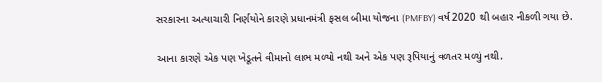સરકારના અત્યાચારી નિર્ણયોને કારણે પ્રધાનમંત્રી ફસલ બીમા યોજના (PMFBY) વર્ષ 2020 થી બહાર નીકળી ગયા છે.

આના કારણે એક પણ ખેડૂતને વીમાનો લાભ મળ્યો નથી અને એક પણ રૂપિયાનું વળતર મળ્યું નથી.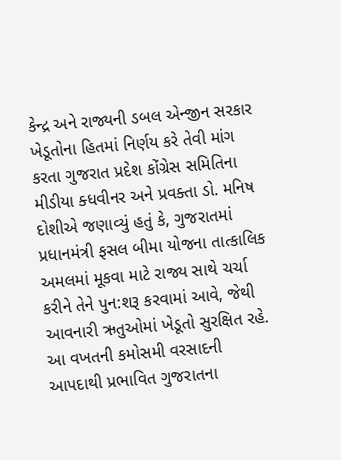કેન્દ્ર અને રાજ્યની ડબલ એન્જીન સરકાર ખેડૂતોના હિતમાં નિર્ણય કરે તેવી માંગ કરતા ગુજરાત પ્રદેશ કોંગ્રેસ સમિતિના મીડીયા ક્ધવીનર અને પ્રવક્તા ડો. મનિષ દોશીએ જણાવ્યું હતું કે, ગુજરાતમાં પ્રધાનમંત્રી ફસલ બીમા યોજના તાત્કાલિક અમલમાં મૂકવા માટે રાજ્ય સાથે ચર્ચા કરીને તેને પુન:શરૂ કરવામાં આવે, જેથી આવનારી ઋતુઓમાં ખેડૂતો સુરક્ષિત રહે. આ વખતની કમોસમી વરસાદની આપદાથી પ્રભાવિત ગુજરાતના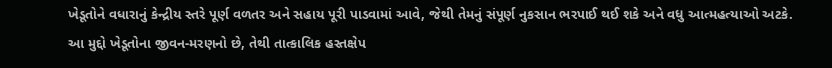ખેડૂતોને વધારાનું કેન્દ્રીય સ્તરે પૂર્ણ વળતર અને સહાય પૂરી પાડવામાં આવે, જેથી તેમનું સંપૂર્ણ નુકસાન ભરપાઈ થઈ શકે અને વધુ આત્મહત્યાઓ અટકે. આ મુદ્દો ખેડૂતોના જીવન-મરણનો છે, તેથી તાત્કાલિક હસ્તક્ષેપ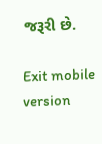જરૂરી છે.

Exit mobile version